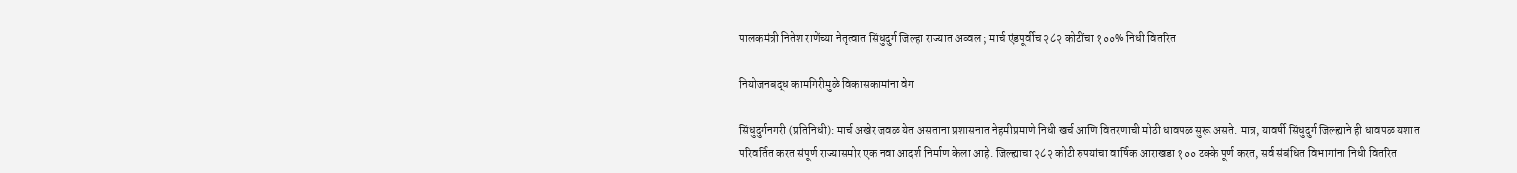पालकमंत्री नितेश राणेंच्या नेतृत्वात सिंधुदुर्ग जिल्हा राज्यात अव्वल ; मार्च एंडपूर्वीच २८२ कोटींचा १००% निधी वितरित

नियोजनबद्ध कामगिरीमुळे विकासकामांना वेग

सिंधुदुर्गनगरी (प्रतिनिधी): मार्च अखेर जवळ येत असताना प्रशासनात नेहमीप्रमाणे निधी खर्च आणि वितरणाची मोठी धावपळ सुरू असते. मात्र, यावर्षी सिंधुदुर्ग जिल्ह्याने ही धावपळ यशात परिवर्तित करत संपूर्ण राज्यासमोर एक नवा आदर्श निर्माण केला आहे. जिल्ह्याचा २८२ कोटी रुपयांचा वार्षिक आराखडा १०० टक्के पूर्ण करत, सर्व संबंधित विभागांना निधी वितरित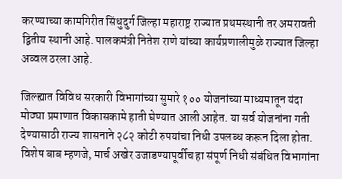करण्याच्या कामगिरीत सिंधुदुर्ग जिल्हा महाराष्ट्र राज्यात प्रथमस्थानी तर अमरावती द्वितीय स्थानी आहे. पालकमंत्री नितेश राणे यांच्या कार्यप्रणालीमुळे राज्यात जिल्हा अव्वल ठरला आहे.

जिल्ह्यात विविध सरकारी विभागांच्या सुमारे १०० योजनांच्या माध्यमातून यंदा मोठ्या प्रमाणात विकासकामे हाती घेण्यात आली आहेत. या सर्व योजनांना गती देण्यासाठी राज्य शासनाने २८२ कोटी रुपयांचा निधी उपलब्ध करून दिला होता. विशेष बाब म्हणजे, मार्च अखेर उजाडण्यापूर्वीच हा संपूर्ण निधी संबंधित विभागांना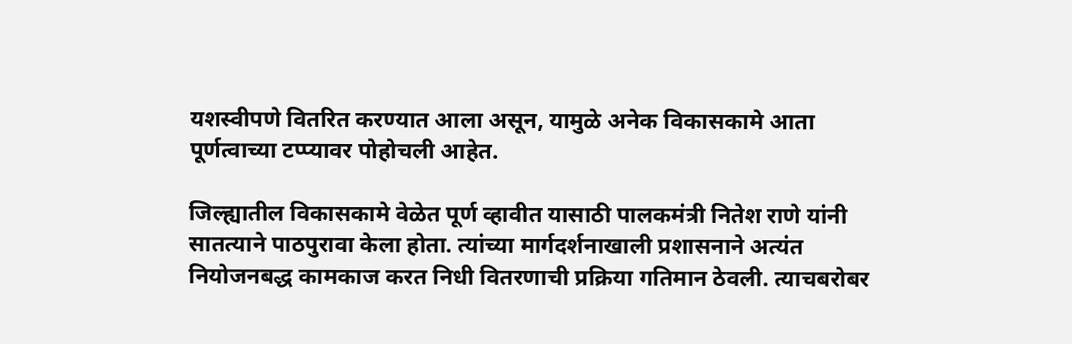यशस्वीपणे वितरित करण्यात आला असून, यामुळे अनेक विकासकामे आता पूर्णत्वाच्या टप्प्यावर पोहोचली आहेत.

जिल्ह्यातील विकासकामे वेळेत पूर्ण व्हावीत यासाठी पालकमंत्री नितेश राणे यांनी सातत्याने पाठपुरावा केला होता. त्यांच्या मार्गदर्शनाखाली प्रशासनाने अत्यंत नियोजनबद्ध कामकाज करत निधी वितरणाची प्रक्रिया गतिमान ठेवली. त्याचबरोबर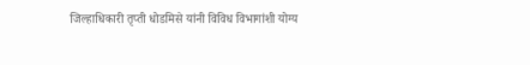जिल्हाधिकारी तृप्ती धोडमिसे यांनी विविध विभागांशी योग्य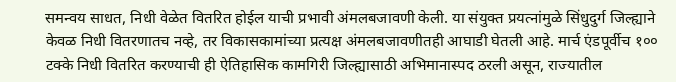समन्वय साधत, निधी वेळेत वितरित होईल याची प्रभावी अंमलबजावणी केली. या संयुक्त प्रयत्नांमुळे सिंधुदुर्ग जिल्ह्याने केवळ निधी वितरणातच नव्हे, तर विकासकामांच्या प्रत्यक्ष अंमलबजावणीतही आघाडी घेतली आहे. मार्च एंडपूर्वीच १०० टक्के निधी वितरित करण्याची ही ऐतिहासिक कामगिरी जिल्ह्यासाठी अभिमानास्पद ठरली असून, राज्यातील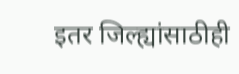इतर जिल्ह्यांसाठीही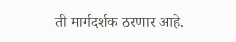ती मार्गदर्शक ठरणार आहे.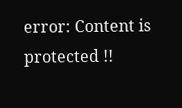error: Content is protected !!